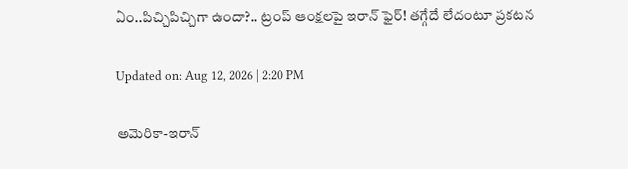ఏం..పిచ్చిపిచ్చిగా ఉందా?.. ట్రంప్ ఆంక్షలపై ఇరాన్ ఫైర్! తగ్గేదే లేదంటూ ప్రకటన

Updated on: Aug 12, 2026 | 2:20 PM

అమెరికా-ఇరాన్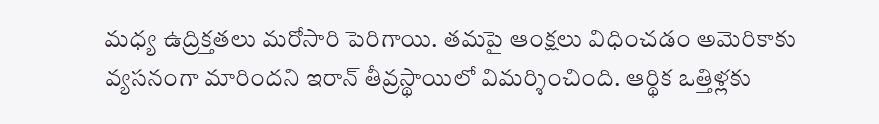మధ్య ఉద్రిక్తతలు మరోసారి పెరిగాయి. తమపై ఆంక్షలు విధించడం అమెరికాకు వ్యసనంగా మారిందని ఇరాన్ తీవ్రస్థాయిలో విమర్శించింది. ఆర్థిక ఒత్తిళ్లకు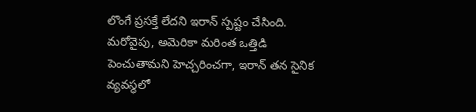లొంగే ప్రసక్తే లేదని ఇరాన్ స్పష్టం చేసింది. మరోవైపు, అమెరికా మరింత ఒత్తిడి పెంచుతామని హెచ్చరించగా, ఇరాన్ తన సైనిక వ్యవస్థలో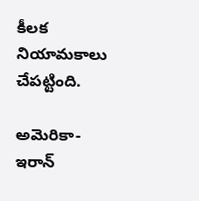కీలక నియామకాలు చేపట్టింది.

అమెరికా-ఇరాన్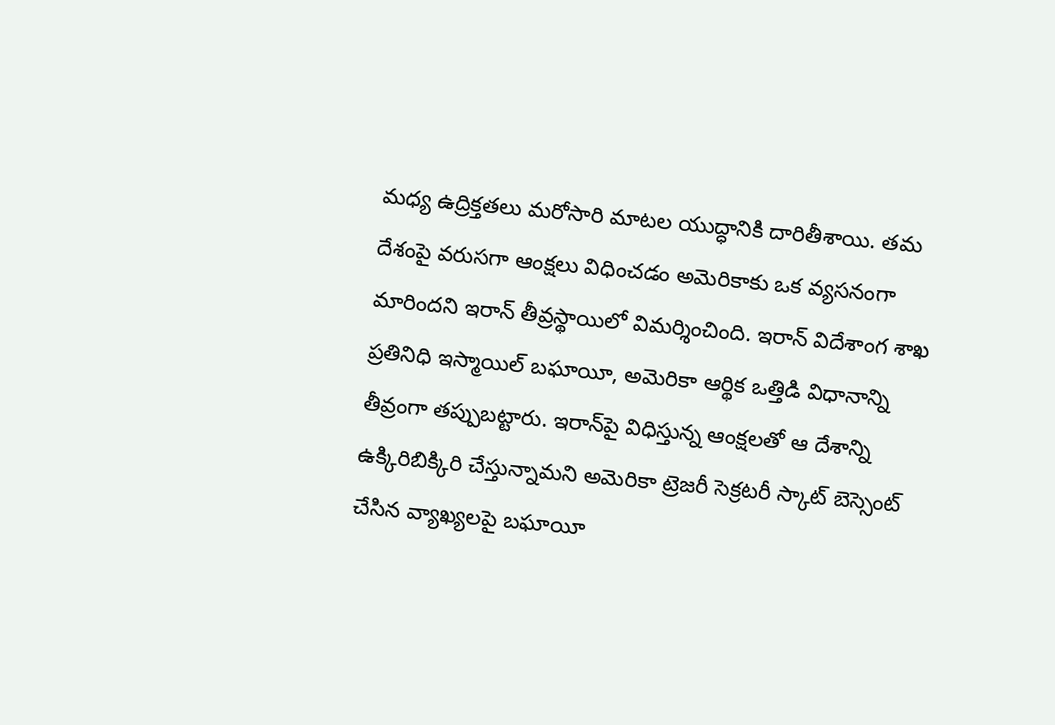మధ్య ఉద్రిక్తతలు మరోసారి మాటల యుద్ధానికి దారితీశాయి. తమ దేశంపై వరుసగా ఆంక్షలు విధించడం అమెరికాకు ఒక వ్యసనంగా మారిందని ఇరాన్ తీవ్రస్థాయిలో విమర్శించింది. ఇరాన్ విదేశాంగ శాఖ ప్రతినిధి ఇస్మాయిల్ బఘాయీ, అమెరికా ఆర్థిక ఒత్తిడి విధానాన్ని తీవ్రంగా తప్పుబట్టారు. ఇరాన్‌పై విధిస్తున్న ఆంక్షలతో ఆ దేశాన్ని ఉక్కిరిబిక్కిరి చేస్తున్నామని అమెరికా ట్రెజరీ సెక్రటరీ స్కాట్ బెస్సెంట్ చేసిన వ్యాఖ్యలపై బఘాయీ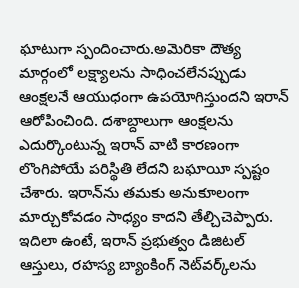ఘాటుగా స్పందించారు.అమెరికా దౌత్య మార్గంలో లక్ష్యాలను సాధించలేనప్పుడు ఆంక్షలనే ఆయుధంగా ఉపయోగిస్తుందని ఇరాన్ ఆరోపించింది. దశాబ్దాలుగా ఆంక్షలను ఎదుర్కొంటున్న ఇరాన్ వాటి కారణంగా లొంగిపోయే పరిస్థితి లేదని బఘాయీ స్పష్టం చేశారు. ఇరాన్‌ను తమకు అనుకూలంగా మార్చుకోవడం సాధ్యం కాదని తేల్చిచెప్పారు. ఇదిలా ఉంటే, ఇరాన్ ప్రభుత్వం డిజిటల్ ఆస్తులు, రహస్య బ్యాంకింగ్ నెట్‌వర్క్‌లను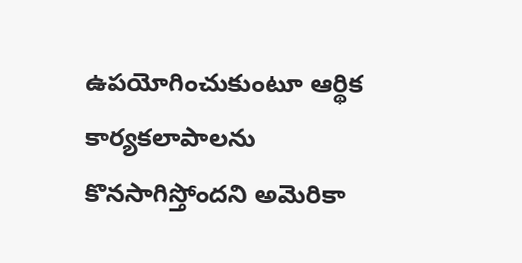ఉపయోగించుకుంటూ ఆర్థిక కార్యకలాపాలను కొనసాగిస్తోందని అమెరికా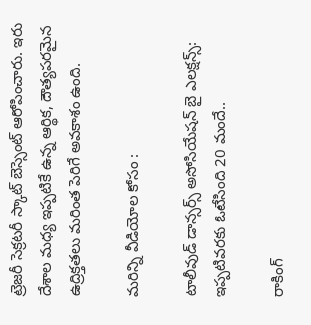ట్రెజరీ సెక్రటరీ స్కాట్ బెస్సెంట్ ఆరోపించారు. ఇరు దేశాల మధ్య ఇప్పటికే ఉన్న ఆర్థిక, దౌత్యపరమైన ఉద్రిక్తతలు మరింత పెరిగే అవకాశం ఉంది.

మరిన్ని వీడియోల కోసం :

టాలీవుడ్ డాన్సర్స్ అసోసియేషన్ బై ఎలక్షన్స్: ఇప్పటివరకు ఓటేసింది 20 మందే..

రాకింగ్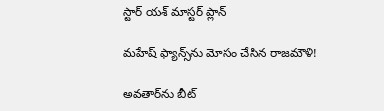స్టార్ యశ్ మాస్టర్ ప్లాన్

మహేష్‌ ఫ్యాన్స్‌ను మోసం చేసిన రాజమౌళి!

అవతార్‌ను బీట్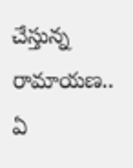చేస్తున్న రామాయణ.. ఏ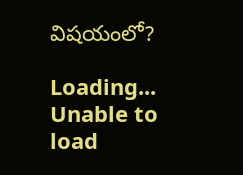విషయంలో?

Loading...
Unable to load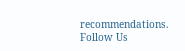recommendations.
Follow Us